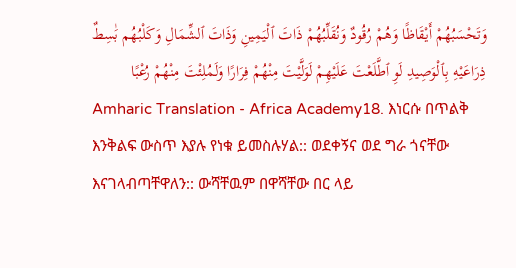وَتَحْسَبُهُمْ أَيْقَاظًا وَهُمْ رُقُودٌ وَنُقَلِّبُهُمْ ذَاتَ ٱلْيَمِينِ وَذَاتَ ٱلشِّمَالِ وَكَلْبُهُم بَٰسِطٌ ذِرَاعَيْهِ بِٱلْوَصِيدِ لَوِ ٱطَّلَعْتَ عَلَيْهِمْ لَوَلَّيْتَ مِنْهُمْ فِرَارًا وَلَمُلِئْتَ مِنْهُمْ رُعْبًا
Amharic Translation - Africa Academy18. እነርሱ በጥልቅ እንቅልፍ ውስጥ እያሉ የነቁ ይመስሉሃል:: ወደቀኝና ወደ ግራ ጎናቸው እናገላብጣቸዋለን:: ውሻቸዉም በዋሻቸው በር ላይ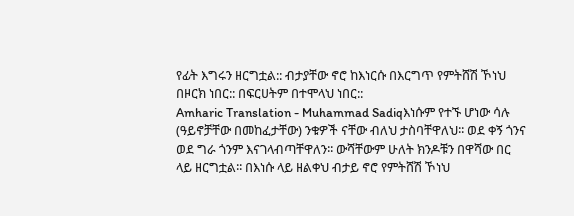የፊት እግሩን ዘርግቷል:: ብታያቸው ኖሮ ከእነርሱ በእርግጥ የምትሸሽ ኾነህ በዞርክ ነበር:: በፍርሀትም በተሞላህ ነበር::
Amharic Translation - Muhammad Sadiqእነሱም የተኙ ሆነው ሳሉ (ዓይኖቻቸው በመከፈታቸው) ንቁዎች ናቸው ብለህ ታስባቸዋለህ፡፡ ወደ ቀኝ ጎንና ወደ ግራ ጎንም እናገላብጣቸዋለን፡፡ ውሻቸውም ሁለት ክንዶቹን በዋሻው በር ላይ ዘርግቷል፡፡ በእነሱ ላይ ዘልቀህ ብታይ ኖሮ የምትሸሽ ኾነህ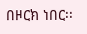በዞርክ ነበር፡፡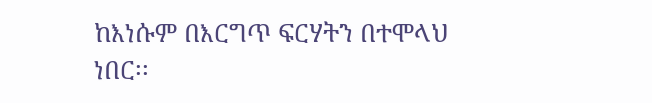ከእነሱም በእርግጥ ፍርሃትን በተሞላህ ነበር፡፡